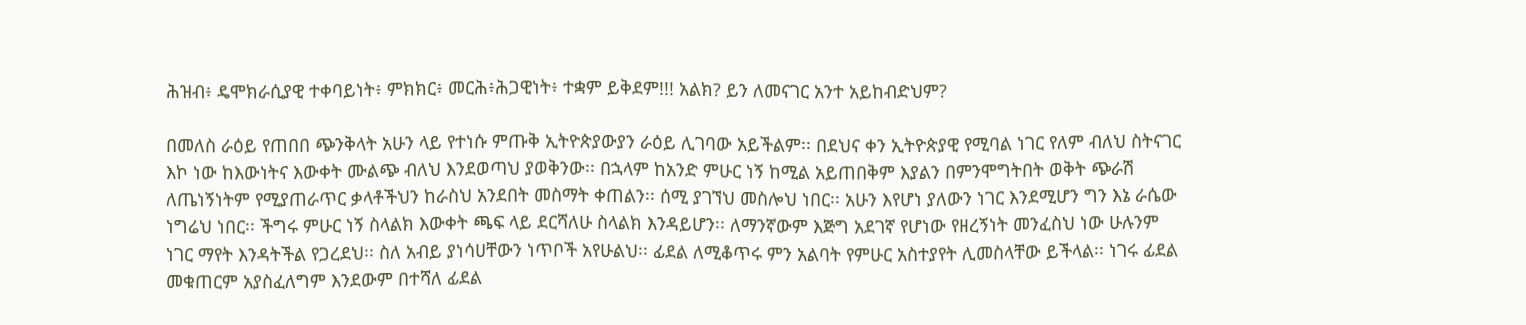ሕዝብ፥ ዴሞክራሲያዊ ተቀባይነት፥ ምክክር፥ መርሕ፥ሕጋዊነት፥ ተቋም ይቅደም!!! አልክ? ይን ለመናገር አንተ አይከብድህም?

በመለስ ራዕይ የጠበበ ጭንቅላት አሁን ላይ የተነሱ ምጡቅ ኢትዮጵያውያን ራዕይ ሊገባው አይችልም፡፡ በደህና ቀን ኢትዮጵያዊ የሚባል ነገር የለም ብለህ ስትናገር እኮ ነው ከእውነትና እውቀት ሙልጭ ብለህ እንደወጣህ ያወቅንው፡፡ በኋላም ከአንድ ምሁር ነኝ ከሚል አይጠበቅም እያልን በምንሞግትበት ወቅት ጭራሽ ለጤነኝነትም የሚያጠራጥር ቃላቶችህን ከራስህ አንደበት መስማት ቀጠልን፡፡ ሰሚ ያገኘህ መስሎህ ነበር፡፡ አሁን እየሆነ ያለውን ነገር እንደሚሆን ግን እኔ ራሴው ነግሬህ ነበር፡፡ ችግሩ ምሁር ነኝ ስላልክ እውቀት ጫፍ ላይ ደርሻለሁ ስላልክ እንዳይሆን፡፡ ለማንኛውም እጅግ አደገኛ የሆነው የዘረኝነት መንፈስህ ነው ሁሉንም ነገር ማየት እንዳትችል የጋረደህ፡፡ ስለ አብይ ያነሳሀቸውን ነጥቦች አየሁልህ፡፡ ፊደል ለሚቆጥሩ ምን አልባት የምሁር አስተያየት ሊመስላቸው ይችላል፡፡ ነገሩ ፊደል መቁጠርም አያስፈለግም እንደውም በተሻለ ፊደል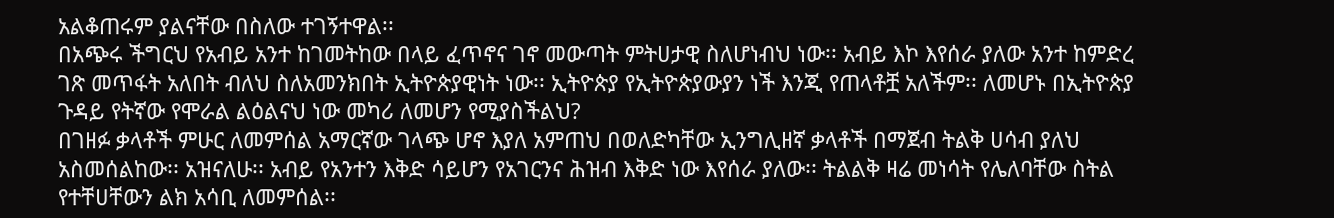አልቆጠሩም ያልናቸው በስለው ተገኝተዋል፡፡
በአጭሩ ችግርህ የአብይ አንተ ከገመትከው በላይ ፈጥኖና ገኖ መውጣት ምትሀታዊ ስለሆነብህ ነው፡፡ አብይ እኮ እየሰራ ያለው አንተ ከምድረ ገጽ መጥፋት አለበት ብለህ ስለአመንክበት ኢትዮጵያዊነት ነው፡፡ ኢትዮጵያ የኢትዮጵያውያን ነች እንጂ የጠላቶቿ አለችም፡፡ ለመሆኑ በኢትዮጵያ ጉዳይ የትኛው የሞራል ልዕልናህ ነው መካሪ ለመሆን የሚያስችልህ?
በገዘፉ ቃላቶች ምሁር ለመምሰል አማርኛው ገላጭ ሆኖ እያለ አምጠህ በወለድካቸው ኢንግሊዘኛ ቃላቶች በማጀብ ትልቅ ሀሳብ ያለህ አስመሰልከው፡፡ አዝናለሁ፡፡ አብይ የአንተን እቅድ ሳይሆን የአገርንና ሕዝብ እቅድ ነው እየሰራ ያለው፡፡ ትልልቅ ዛሬ መነሳት የሌለባቸው ስትል የተቸሀቸውን ልክ አሳቢ ለመምሰል፡፡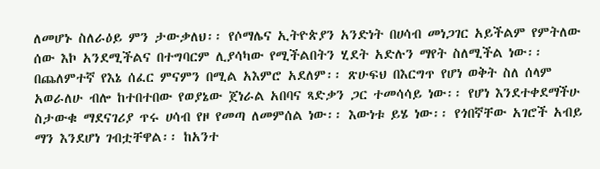ለመሆኑ ስለራዕይ ምን ታውቃለህ፡፡ የሶማሌና ኢትዮጵያን አንድነት በሀሳብ መነጋገር አይችልም የምትለው ሰው እኮ አንደሚችልና በተግባርም ሊያሳካው የሚችልበትን ሂደት አድሉን ማየት ስለሚችል ነው፡፡ በጨለምተኛ የእኔ ሰፈር ምናምን በሚል አእምሮ አደለም፡፡ ጽሁፍህ በእርግጥ የሆነ ወቅት ስለ ሰላም አወራለሁ ብሎ ከተበተበው የወያኔው ጀነራል አበባና ጻድቃን ጋር ተመሳሳይ ነው፡፡ የሆነ እንደተቀደማችሁ ስታውቁ ማደናገሪያ ጥሩ ሀሳብ የዞ የመጣ ለመምሰል ነው፡፡ እውነቱ ይሄ ነው፡፡ የጎበኛቸው አገሮች አብይ ማን እንደሆነ ገብቷቸዋል፡፡ ከአንተ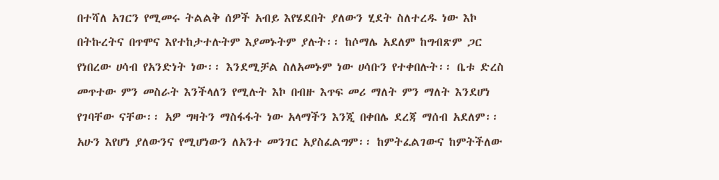በተሻለ አገርን የሚመሩ ትልልቅ ሰዎች አብይ እየሄደበት ያለውን ሂደት ስለተረዱ ነው እኮ በትኩረትና በጥሞና እየተከታተሉትም እያመኑትም ያሉት፡፡ ከሶማሌ አደለም ከግብጽም ጋር የነበረው ሀሳብ የአንድነት ነው፡፡ እንደሚቻል ስለአመኑም ነው ሀሳቡን የተቀበሉት፡፡ ቤቱ ድረስ መጥተው ምን መስራት እንችላለን የሚሉት እኮ በብዙ እጥፍ መሪ ማለት ምን ማለት እንደሆነ የገባቸው ናቸው፡፡ አዎ ግዛትን ማስፋፋት ነው አላማችን እንጂ በቀበሌ ደረጃ ማሰብ አደለም፡፡ አሁን እየሆነ ያለውንና የሚሆነውን ለአንተ መንገር አያስፈልግም፡፡ ከምትፈልገውና ከምትችለው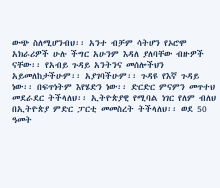ውጭ ስለሚሆንብህ፡፡ አንተ ብቻም ሳትሆን የኦሮሞ አክራሪዎች ሁሉ ችግር አሁንም እዳለ ያለባቸው ብዙዎች ናቸው፡፡ የአብይ ጉዳይ አንትንና መሰሎችህን አይመለከታችሁም፡፡ አያገባችሁም፡፡ ጉዳዩ የእኛ ጉዳይ ነው፡፡ በፍጥነትም እየሄድን ነው፡፡ ድርድር ምናምን መጥተህ መደራደር ትችላለህ፡፡ ኢትዮጵያዊ የሚባል ነገር የለም ብለህ በኢትዮጵያ ምድር ፓርቲ መመስረት ትችላለህ፡፡ ወደ 50 ዓመት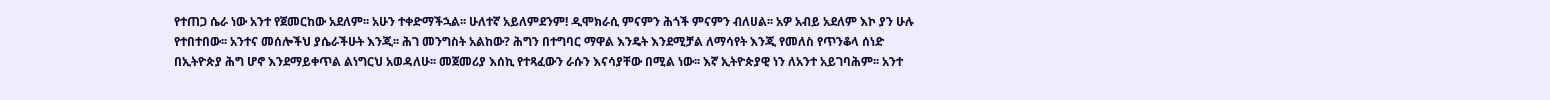የተጠጋ ሴራ ነው አንተ የጀመርከው አደለም፡፡ አሁን ተቀድማችኋል፡፡ ሁለተኛ አይለምደንም! ዲሞክራሲ ምናምን ሕጎች ምናምን ብለሀል፡፡ አዎ አብይ አደለም እኮ ያን ሁሉ የተበተበው፡፡ አንተና መሰሎችህ ያሴራችሁት እንጂ፡፡ ሕገ መንግስት አልከው? ሕግን በተግባር ማዋል እንዴት እንደሚቻል ለማሳየት እንጂ የመለስ የጥንቆላ ሰነድ በኢትዮጵያ ሕግ ሆኖ እንደማይቀጥል ልነግርህ አወዳለሁ፡፡ መጀመሪያ እሰኪ የተጻፈውን ራሱን እናሳያቸው በሚል ነው፡፡ እኛ ኢትዮጵያዊ ነን ለአንተ አይገባሕም፡፡ አንተ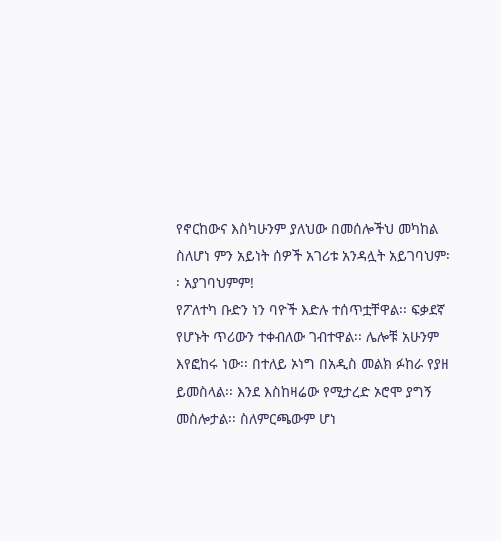የኖርከውና እስካሁንም ያለህው በመሰሎችህ መካከል ስለሆነ ምን አይነት ሰዎች አገሪቱ አንዳሏት አይገባህም፡፡ አያገባህምም!
የፖለተካ ቡድን ነን ባዮች እድሉ ተሰጥቷቸዋል፡፡ ፍቃደኛ የሆኑት ጥሪውን ተቀብለው ገብተዋል፡፡ ሌሎቹ አሁንም እየፎከሩ ነው፡፡ በተለይ ኦነግ በአዲስ መልክ ፉከራ የያዘ ይመስላል፡፡ እንደ እስከዛሬው የሚታረድ ኦሮሞ ያግኝ መስሎታል፡፡ ስለምርጫውም ሆነ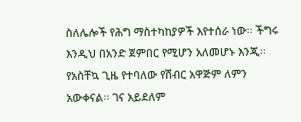ስለሌሎች የሕግ ማስተካከያዎች እየተሰራ ነው፡፡ ችግሩ እንዲህ በአንድ ጀምበር የሚሆን አለመሆኑ እንጂ፡፡ የአስቸኳ ጊዜ የተባለው የሽብር አዋጅም ለምን አውቀናል፡፡ ገና አይደለም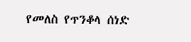የመለስ የጥንቆላ ሰነድ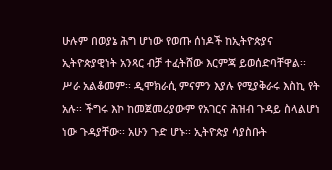ሁሉም በወያኔ ሕግ ሆነው የወጡ ሰነዶች ከኢትዮጵያና ኢትዮጵያዊነት አንጻር ብቻ ተፈትሸው እርምጃ ይወሰድባቸዋል፡፡ ሥራ አልቆመም፡፡ ዲሞክራሲ ምናምን እያሉ የሚያቅራሩ እስኪ የት አሉ፡፡ ችግሩ እኮ ከመጀመሪያውም የአገርና ሕዝብ ጉዳይ ስላልሆነ ነው ጉዳያቸው፡፡ አሁን ጉድ ሆኑ፡፡ ኢትዮጵያ ሳያስቡት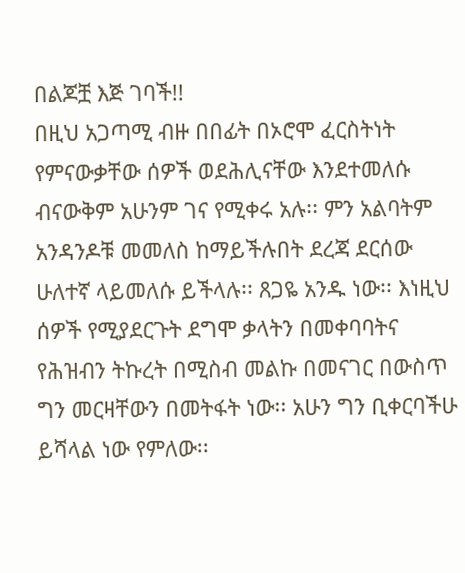በልጆቿ እጅ ገባች!!
በዚህ አጋጣሚ ብዙ በበፊት በኦሮሞ ፈርስትነት የምናውቃቸው ሰዎች ወደሕሊናቸው እንደተመለሱ ብናውቅም አሁንም ገና የሚቀሩ አሉ፡፡ ምን አልባትም አንዳንዶቹ መመለስ ከማይችሉበት ደረጃ ደርሰው ሁለተኛ ላይመለሱ ይችላሉ፡፡ ጸጋዬ አንዱ ነው፡፡ እነዚህ ሰዎች የሚያደርጉት ደግሞ ቃላትን በመቀባባትና የሕዝብን ትኩረት በሚስብ መልኩ በመናገር በውስጥ ግን መርዛቸውን በመትፋት ነው፡፡ አሁን ግን ቢቀርባችሁ ይሻላል ነው የምለው፡፡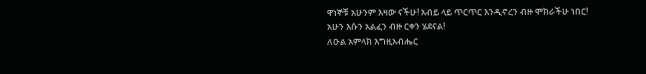ዋነኞቹ አሁንም እዛው ናችሁ! አብይ ላይ ጥርጥር እንዲኖረን ብዙ ሞክራችሁ ነበር! አሁን እሱን አልፈን ብዙ ርቀን ሄደናል!
ለዑል አምላክ እግዚአብሔር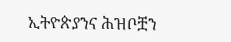ኢትዮጵያንና ሕዝቦቿን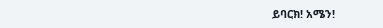ይባርክ! አሜን!